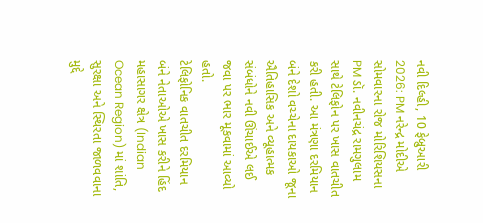નવી દિલ્હી, 10 ફેબ્રુઆરી 2026: PM નરેન્દ્ર મોદીએ સોમવારના રોજ મોરિશિયસના PM ડૉ. નવીનચંદ્ર રામગુલામ સાથે ટેલિફોન પર ખાસ વાતચીત કરી હતી. આ મંત્રણા દરમિયાન બંને દેશો વચ્ચેના દાયકાઓ જૂના ઐતિહાસિક અને વ્યૂહાત્મક સંબંધોને નવી ઊંચાઈએ લઈ જવા પર ભાર મૂકવામાં આવ્યો હતો.
ટેલિફોનિક વાતચીત દરમિયાન બંને નેતાઓએ ખાસ કરીને હિંદ મહાસાગર ક્ષેત્ર (Indian Ocean Region) માં શાંતિ, સુરક્ષા અને સ્થિરતા જાળવવાના મુદ્દે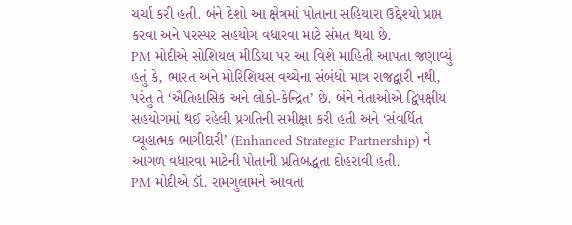ચર્ચા કરી હતી. બંને દેશો આ ક્ષેત્રમાં પોતાના સહિયારા ઉદ્દેશ્યો પ્રાપ્ત કરવા અને પરસ્પર સહયોગ વધારવા માટે સંમત થયા છે.
PM મોદીએ સોશિયલ મીડિયા પર આ વિશે માહિતી આપતા જણાવ્યું હતું કે, ભારત અને મોરિશિયસ વચ્ચેના સંબંધો માત્ર રાજદ્વારી નથી, પરંતુ તે ‘ઐતિહાસિક અને લોકો-કેન્દ્રિત’ છે. બંને નેતાઓએ દ્વિપક્ષીય સહયોગમાં થઈ રહેલી પ્રગતિની સમીક્ષા કરી હતી અને ‘સંવર્ધિત વ્યૂહાત્મક ભાગીદારી’ (Enhanced Strategic Partnership) ને આગળ વધારવા માટેની પોતાની પ્રતિબદ્ધતા દોહરાવી હતી.
PM મોદીએ ડૉ. રામગુલામને આવતા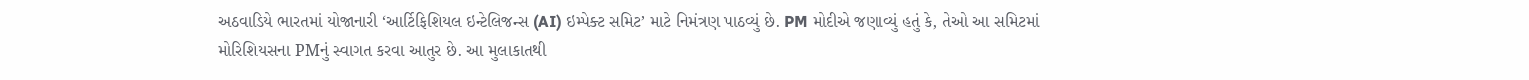અઠવાડિયે ભારતમાં યોજાનારી ‘આર્ટિફિશિયલ ઇન્ટેલિજન્સ (AI) ઇમ્પેક્ટ સમિટ’ માટે નિમંત્રણ પાઠવ્યું છે. PM મોદીએ જણાવ્યું હતું કે, તેઓ આ સમિટમાં મોરિશિયસના PMનું સ્વાગત કરવા આતુર છે. આ મુલાકાતથી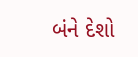બંને દેશો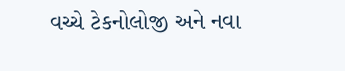વચ્ચે ટેકનોલોજી અને નવા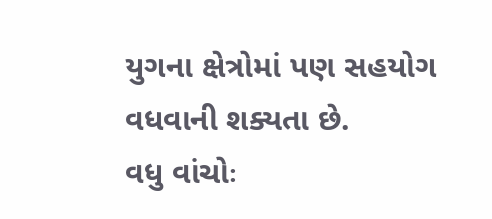યુગના ક્ષેત્રોમાં પણ સહયોગ વધવાની શક્યતા છે.
વધુ વાંચોઃ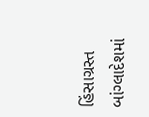હિંસાગ્રસ્ત બાંગ્લાદેશમાં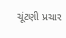ચૂંટણી પ્રચાર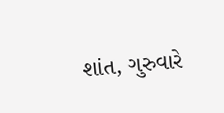શાંત, ગુરુવારે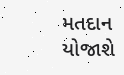મતદાન યોજાશે